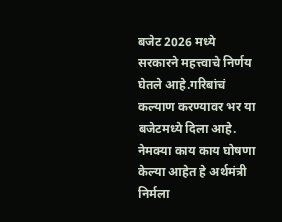बजेट 2026 मध्ये सरकारने महत्त्वाचे निर्णय घेतले आहे.गरिबांचं कल्याण करण्यावर भर या बजेटमध्ये दिला आहे. नेमक्या काय काय घोषणा केल्या आहेत हे अर्थमंत्री निर्मला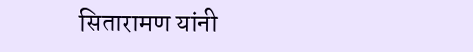सितारामण यांनी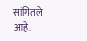सांगितले आहे.